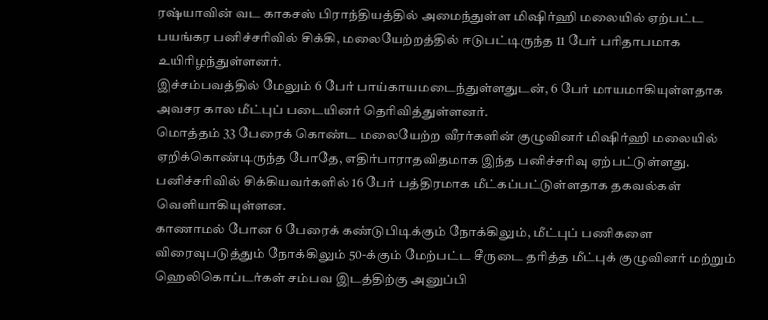ரஷ்யாவின் வட காகசஸ் பிராந்தியத்தில் அமைந்துள்ள மிஷிர்ஹி மலையில் ஏற்பட்ட பயங்கர பனிச்சரிவில் சிக்கி, மலையேற்றத்தில் ஈடுபட்டிருந்த 11 பேர் பரிதாபமாக உயிரிழந்துள்ளனர்.
இச்சம்பவத்தில் மேலும் 6 பேர் பாய்காயமடைந்துள்ளதுடன், 6 பேர் மாயமாகியுள்ளதாக அவசர கால மீட்புப் படையினர் தெரிவித்துள்ளனர்.
மொத்தம் 33 பேரைக் கொண்ட மலையேற்ற வீரர்களின் குழுவினர் மிஷிர்ஹி மலையில் ஏறிக்கொண்டிருந்த போதே, எதிர்பாராதவிதமாக இந்த பனிச்சரிவு ஏற்பட்டுள்ளது.
பனிச்சரிவில் சிக்கியவர்களில் 16 பேர் பத்திரமாக மீட்கப்பட்டுள்ளதாக தகவல்கள் வெளியாகியுள்ளன.
காணாமல் போன 6 பேரைக் கண்டுபிடிக்கும் நோக்கிலும், மீட்புப் பணிகளை விரைவுபடுத்தும் நோக்கிலும் 50-க்கும் மேற்பட்ட சீருடை தரித்த மீட்புக் குழுவினர் மற்றும் ஹெலிகொப்டர்கள் சம்பவ இடத்திற்கு அனுப்பி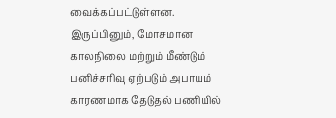வைக்கப்பட்டுள்ளன.
இருப்பினும், மோசமான காலநிலை மற்றும் மீண்டும் பனிச்சரிவு ஏற்படும் அபாயம் காரணமாக தேடுதல் பணியில்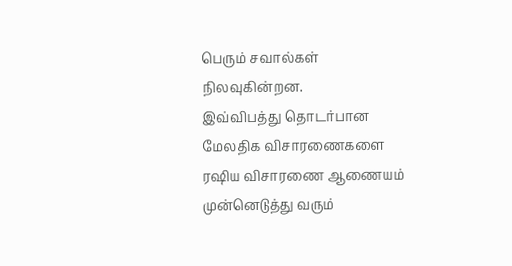பெரும் சவால்கள் நிலவுகின்றன.
இவ்விபத்து தொடர்பான மேலதிக விசாரணைகளை ரஷிய விசாரணை ஆணையம் முன்னெடுத்து வரும்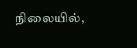நிலையில்,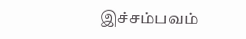இச்சம்பவம்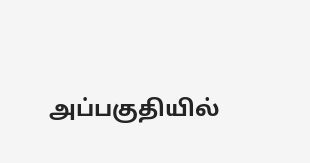அப்பகுதியில்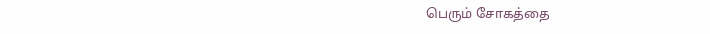பெரும் சோகத்தை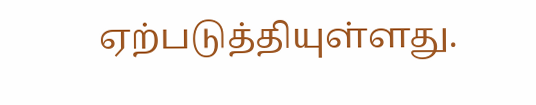ஏற்படுத்தியுள்ளது.